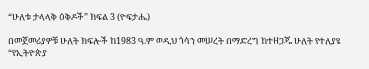“ሁለቱ ታላላቅ ዕቅዶች” ክፍል 3 (ዮፍታሔ)

በመጀመሪያዎቹ ሁለት ክፍሎች ከ1983 ዓ.ም ወዲህ ጎሳን መሠረት በማድረግ ከተዘጋጁ ሁለት የተለያዩ “የኢትዮጵያ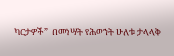ካርታዎች”  በመነሣት የሕወኀት ሁለቱ ታላላቅ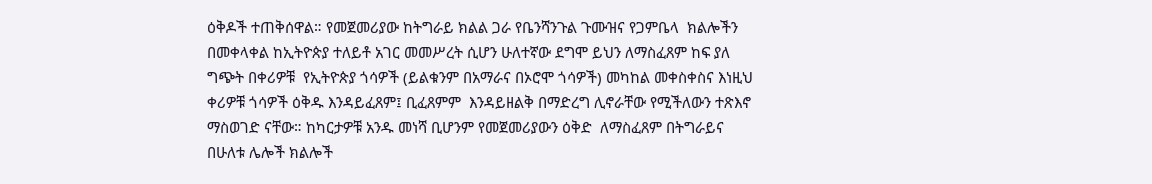ዕቅዶች ተጠቅሰዋል። የመጀመሪያው ከትግራይ ክልል ጋራ የቤንሻንጉል ጉሙዝና የጋምቤላ  ክልሎችን በመቀላቀል ከኢትዮጵያ ተለይቶ አገር መመሥረት ሲሆን ሁለተኛው ደግሞ ይህን ለማስፈጸም ከፍ ያለ ግጭት በቀሪዎቹ  የኢትዮጵያ ጎሳዎች (ይልቁንም በአማራና በኦሮሞ ጎሳዎች) መካከል መቀስቀስና እነዚህ ቀሪዎቹ ጎሳዎች ዕቅዱ እንዳይፈጸም፤ ቢፈጸምም  እንዳይዘልቅ በማድረግ ሊኖራቸው የሚችለውን ተጽእኖ ማስወገድ ናቸው። ከካርታዎቹ አንዱ መነሻ ቢሆንም የመጀመሪያውን ዕቅድ  ለማስፈጸም በትግራይና በሁለቱ ሌሎች ክልሎች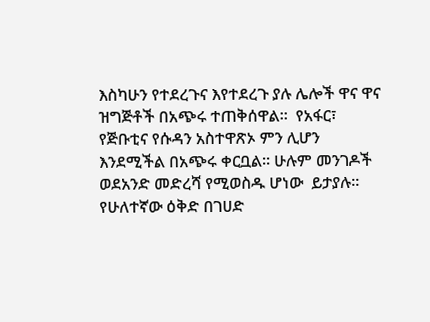እስካሁን የተደረጉና እየተደረጉ ያሉ ሌሎች ዋና ዋና ዝግጅቶች በአጭሩ ተጠቅሰዋል።  የአፋር፣ የጅቡቲና የሱዳን አስተዋጽኦ ምን ሊሆን እንደሚችል በአጭሩ ቀርቧል። ሁሉም መንገዶች ወደአንድ መድረሻ የሚወስዱ ሆነው  ይታያሉ። የሁለተኛው ዕቅድ በገሀድ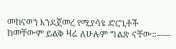መከናወን እንደጀመረ የሚያሳዩ ድርጊቶች ከመቸውም ይልቅ ዛሬ ለሁሉም ግልጽ ናቸው።–—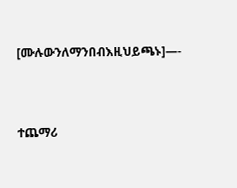[ሙሉውንለማንበብእዚህይጫኑ]—-



ተጨማሪ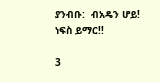ያንብቡ:  ብአዴን ሆይ! ነፍስ ይማር!!

3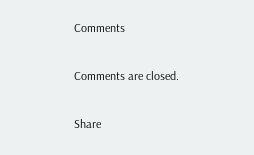Comments

Comments are closed.

Share